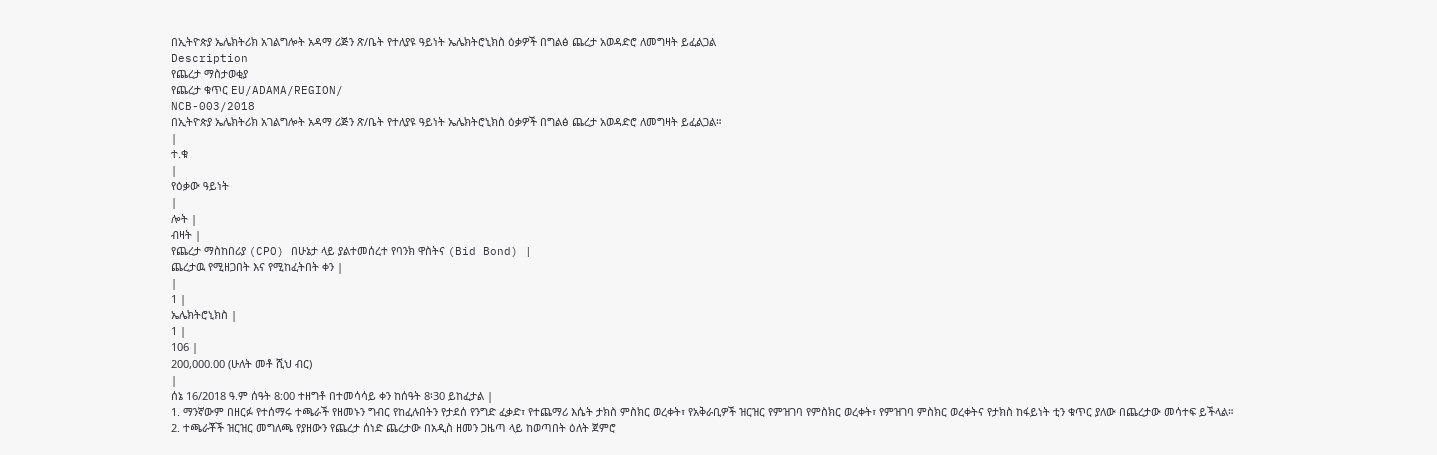በኢትዮጵያ ኤሌክትሪክ አገልግሎት አዳማ ሪጅን ጽ/ቤት የተለያዩ ዓይነት ኤሌክትሮኒክስ ዕቃዎች በግልፅ ጨረታ አወዳድሮ ለመግዛት ይፈልጋል
Description
የጨረታ ማስታወቂያ
የጨረታ ቁጥር EU/ADAMA/REGION/
NCB-003/2018
በኢትዮጵያ ኤሌክትሪክ አገልግሎት አዳማ ሪጅን ጽ/ቤት የተለያዩ ዓይነት ኤሌክትሮኒክስ ዕቃዎች በግልፅ ጨረታ አወዳድሮ ለመግዛት ይፈልጋል።
|
ተ.ቁ
|
የዕቃው ዓይነት
|
ሎት |
ብዛት |
የጨረታ ማስከበሪያ (CPO) በሁኔታ ላይ ያልተመሰረተ የባንክ ዋስትና (Bid Bond) |
ጨረታዉ የሚዘጋበት እና የሚከፈትበት ቀን |
|
1 |
ኤሌክትሮኒክስ |
1 |
106 |
200,000.00 (ሁለት መቶ ሺህ ብር)
|
ሰኔ 16/2018 ዓ.ም ሰዓት 8:00 ተዘግቶ በተመሳሳይ ቀን ከሰዓት 8፡30 ይከፈታል |
1. ማንኛውም በዘርፉ የተሰማሩ ተጫራች የዘመኑን ግብር የከፈሉበትን የታደሰ የንግድ ፈቃድ፣ የተጨማሪ እሴት ታክስ ምስክር ወረቀት፣ የአቅራቢዎች ዝርዝር የምዝገባ የምስክር ወረቀት፣ የምዝገባ ምስክር ወረቀትና የታክስ ከፋይነት ቲን ቁጥር ያለው በጨረታው መሳተፍ ይችላል።
2. ተጫራቾች ዝርዝር መግለጫ የያዘውን የጨረታ ሰነድ ጨረታው በአዲስ ዘመን ጋዜጣ ላይ ከወጣበት ዕለት ጀምሮ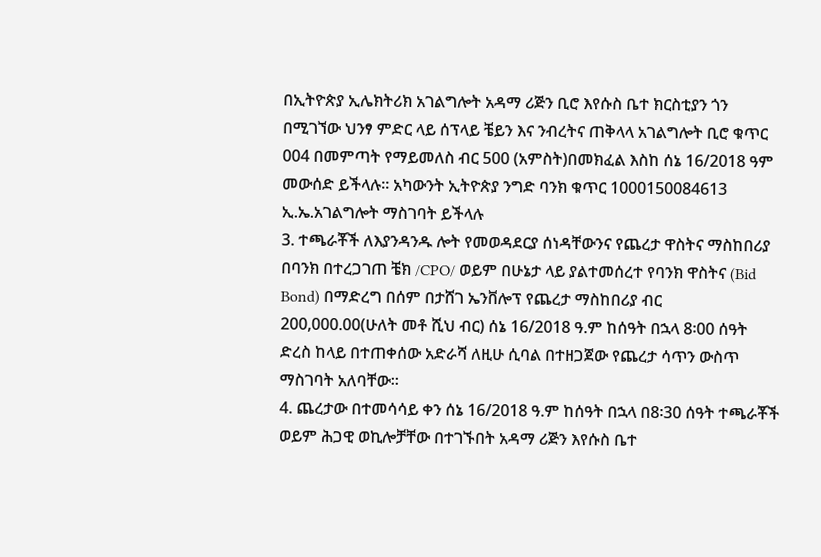በኢትዮጵያ ኢሌክትሪክ አገልግሎት አዳማ ሪጅን ቢሮ እየሱስ ቤተ ክርስቲያን ጎን በሚገኘው ህንፃ ምድር ላይ ሰፕላይ ቼይን እና ንብረትና ጠቅላላ አገልግሎት ቢሮ ቁጥር 004 በመምጣት የማይመለስ ብር 500 (አምስት)በመክፈል እስከ ሰኔ 16/2018 ዓም መውሰድ ይችላሉ። አካውንት ኢትዮጵያ ንግድ ባንክ ቁጥር 1000150084613 ኢ.ኤ.አገልግሎት ማስገባት ይችላሉ
3. ተጫራቾች ለእያንዳንዱ ሎት የመወዳደርያ ሰነዳቸውንና የጨረታ ዋስትና ማስከበሪያ በባንክ በተረጋገጠ ቼክ /CPO/ ወይም በሁኔታ ላይ ያልተመሰረተ የባንክ ዋስትና (Bid Bond) በማድረግ በሰም በታሸገ ኤንቨሎፕ የጨረታ ማስከበሪያ ብር 200,000.00(ሁለት መቶ ሺህ ብር) ሰኔ 16/2018 ዓ.ም ከሰዓት በኋላ 8፡00 ሰዓት ድረስ ከላይ በተጠቀሰው አድራሻ ለዚሁ ሲባል በተዘጋጀው የጨረታ ሳጥን ውስጥ ማስገባት አለባቸው።
4. ጨረታው በተመሳሳይ ቀን ሰኔ 16/2018 ዓ.ም ከሰዓት በኋላ በ8፡30 ሰዓት ተጫራቾች ወይም ሕጋዊ ወኪሎቻቸው በተገኙበት አዳማ ሪጅን እየሱስ ቤተ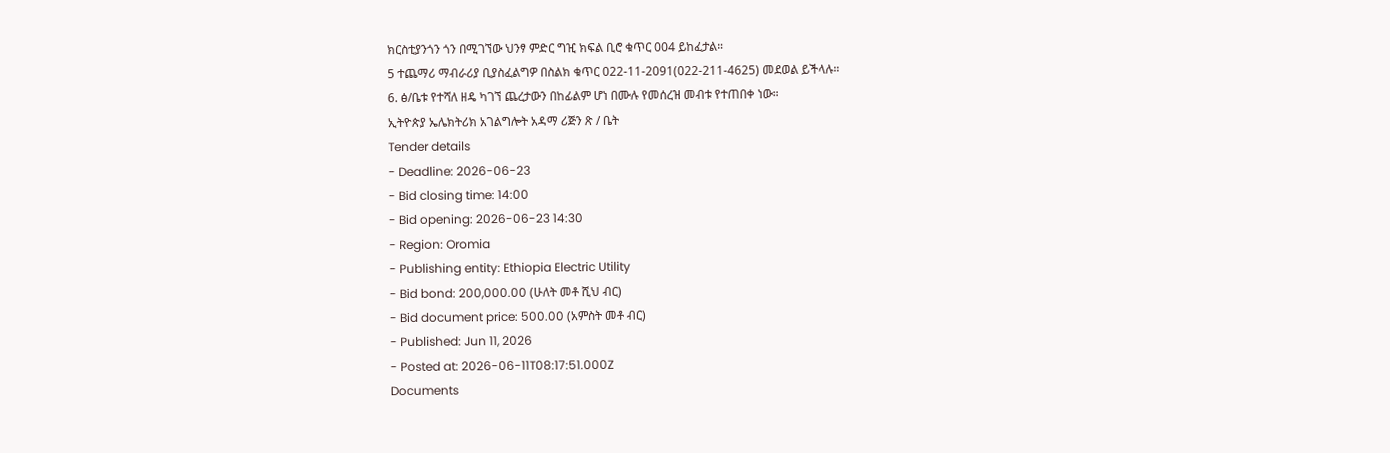ክርስቲያንጎን ጎን በሚገኘው ህንፃ ምድር ግዢ ክፍል ቢሮ ቁጥር 004 ይከፈታል።
5 ተጨማሪ ማብራሪያ ቢያስፈልግዎ በስልክ ቁጥር 022-11-2091(022-211-4625) መደወል ይችላሉ።
6. ፅ/ቤቱ የተሻለ ዘዴ ካገኘ ጨረታውን በከፊልም ሆነ በሙሉ የመሰረዝ መብቱ የተጠበቀ ነው።
ኢትዮጵያ ኤሌክትሪክ አገልግሎት አዳማ ሪጅን ጽ / ቤት
Tender details
- Deadline: 2026-06-23
- Bid closing time: 14:00
- Bid opening: 2026-06-23 14:30
- Region: Oromia
- Publishing entity: Ethiopia Electric Utility
- Bid bond: 200,000.00 (ሁለት መቶ ሺህ ብር)
- Bid document price: 500.00 (አምስት መቶ ብር)
- Published: Jun 11, 2026
- Posted at: 2026-06-11T08:17:51.000Z
Documents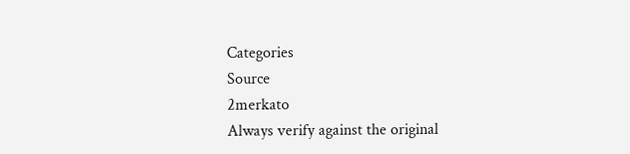Categories
Source
2merkato
Always verify against the original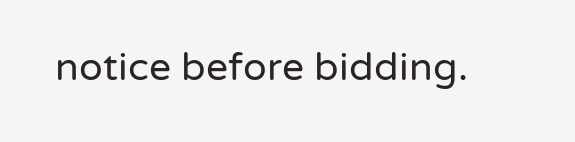notice before bidding.